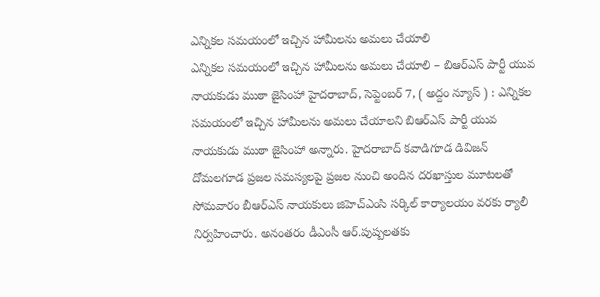ఎన్నికల సమయంలో ఇచ్చిన హామీలను అమలు చేయాలి
ఎన్నికల సమయంలో ఇచ్చిన హామీలను అమలు చేయాలి – బిఆర్ఎస్ పార్టీ యువ నాయకుడు ముఠా జైసింహా హైదరాబాద్, సెప్టెంబర్ 7, ( అద్దం న్యూస్ ) : ఎన్నికల సమయంలో ఇచ్చిన హామీలను అమలు చేయాలని బిఆర్ఎస్ పార్టీ యువ నాయకుడు ముఠా జైసింహా అన్నారు. హైదరాబాద్ కవాడిగూడ డివిజన్ దోమలగూడ ప్రజల సమస్యలపై ప్రజల నుంచి అందిన దరఖాస్తుల మూటలతో సోమవారం బీఆర్ఎస్ నాయకులు జిహెచ్ఎంసి సర్కిల్ కార్యాలయం వరకు ర్యాలీ నిర్వహించారు. అనంతరం డీఎంసీ ఆర్.పుష్పలతకు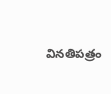వినతిపత్రం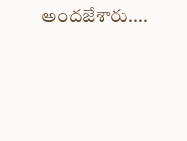అందజేశారు....